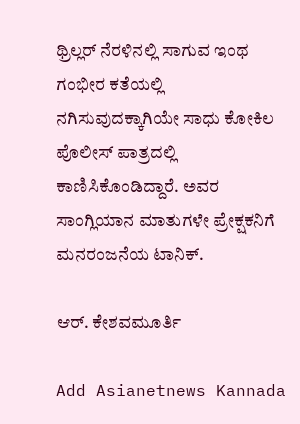ಥ್ರಿಲ್ಲರ್‌ ನೆರಳಿನಲ್ಲಿ ಸಾಗುವ ಇಂಥ ಗಂಭೀರ ಕತೆಯಲ್ಲಿ ನಗಿಸುವುದಕ್ಕಾಗಿಯೇ ಸಾಧು ಕೋಕಿಲ ಪೊಲೀಸ್‌ ಪಾತ್ರದಲ್ಲಿ ಕಾಣಿಸಿಕೊಂಡಿದ್ದಾರೆ. ಅವರ ಸಾಂಗ್ಲಿಯಾನ ಮಾತುಗಳೇ ಪ್ರೇಕ್ಷಕನಿಗೆ ಮನರಂಜನೆಯ ಟಾನಿಕ್‌.

ಆರ್‌. ಕೇಶವಮೂರ್ತಿ

Add Asianetnews Kannada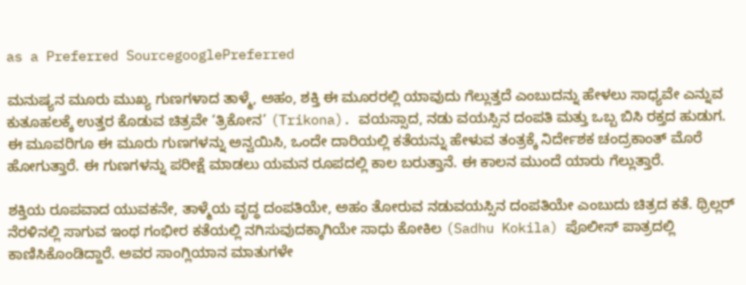as a Preferred SourcegooglePreferred

ಮನುಷ್ಯನ ಮೂರು ಮುಖ್ಯ ಗುಣಗಳಾದ ತಾಳ್ಮೆ, ಅಹಂ, ಶಕ್ತಿ ಈ ಮೂರರಲ್ಲಿ ಯಾವುದು ಗೆಲ್ಲುತ್ತದೆ ಎಂಬುದನ್ನು ಹೇಳಲು ಸಾಧ್ಯವೇ ಎನ್ನುವ ಕುತೂಹಲಕ್ಕೆ ಉತ್ತರ ಕೊಡುವ ಚಿತ್ರವೇ ‘ತ್ರಿಕೋನ’ (Trikona). ವಯಸ್ಸಾದ, ನಡು ವಯಸ್ಸಿನ ದಂಪತಿ ಮತ್ತು ಒಬ್ಬ ಬಿಸಿ ರಕ್ತದ ಹುಡುಗ. ಈ ಮೂವರಿಗೂ ಈ ಮೂರು ಗುಣಗಳನ್ನು ಅನ್ವಯಿಸಿ, ಒಂದೇ ದಾರಿಯಲ್ಲಿ ಕತೆಯನ್ನು ಹೇಳುವ ತಂತ್ರಕ್ಕೆ ನಿರ್ದೇಶಕ ಚಂದ್ರಕಾಂತ್‌ ಮೊರೆ ಹೋಗುತ್ತಾರೆ. ಈ ಗುಣಗಳನ್ನು ಪರೀಕ್ಷೆ ಮಾಡಲು ಯಮನ ರೂಪದಲ್ಲಿ ಕಾಲ ಬರುತ್ತಾನೆ. ಈ ಕಾಲನ ಮುಂದೆ ಯಾರು ಗೆಲ್ಲುತ್ತಾರೆ.

ಶಕ್ತಿಯ ರೂಪವಾದ ಯುವಕನೇ, ತಾಳ್ಮೆಯ ವೃದ್ಧ ದಂಪತಿಯೇ, ಅಹಂ ತೋರುವ ನಡುವಯಸ್ಸಿನ ದಂಪತಿಯೇ ಎಂಬುದು ಚಿತ್ರದ ಕತೆ. ಥ್ರಿಲ್ಲರ್‌ ನೆರಳಿನಲ್ಲಿ ಸಾಗುವ ಇಂಥ ಗಂಭೀರ ಕತೆಯಲ್ಲಿ ನಗಿಸುವುದಕ್ಕಾಗಿಯೇ ಸಾಧು ಕೋಕಿಲ (Sadhu Kokila) ಪೊಲೀಸ್‌ ಪಾತ್ರದಲ್ಲಿ ಕಾಣಿಸಿಕೊಂಡಿದ್ದಾರೆ. ಅವರ ಸಾಂಗ್ಲಿಯಾನ ಮಾತುಗಳೇ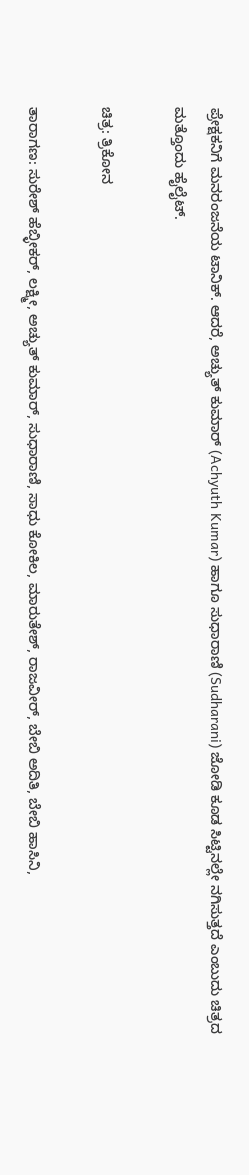ಪ್ರೇಕ್ಷಕನಿಗೆ ಮನರಂಜನೆಯ ಟಾನಿಕ್‌. ಆದರೆ, ಅಚ್ಯುತ್‌ ಕುಮಾರ್‌ (Achyuth Kumar) ಹಾಗೂ ಸುಧಾರಾಣಿ (Sudharani) ಜೋಡಿ ಕೂಡ ಸಿಟ್ಟಿನಲ್ಲೇ ನಗಿಸುತ್ತದೆ ಎಂಬುದು ಚಿತ್ರದ ಮತ್ತೊಂದು ಹೈಲೈಟ್‌.

ಚಿತ್ರ: ತ್ರಿಕೋನ

ತಾರಾಗಣ: ಸುರೇಶ್‌ ಹೆಬ್ಳೀಕರ್‌, ಲಕ್ಷ್ಮೀ, ಅಚ್ಯುತ್‌ ಕುಮಾರ್‌, ಸುಧಾರಾಣಿ, ಸಾಧು ಕೋಕಿಲ, ಮಾರುತೇಶ್‌, ರಾಜವೀರ್‌, ಬೇಬಿ ಅದಿತಿ, ಬೇಬಿ ಹಾಸಿನಿ,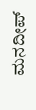ಮನದೀಪ್‌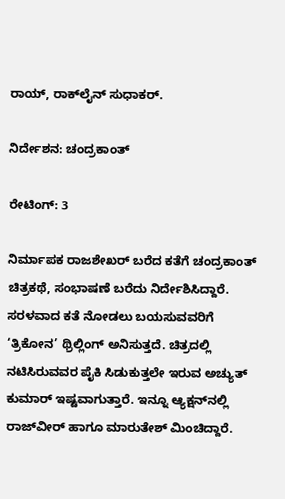ರಾಯ್, ರಾಕ್‌ಲೈನ್‌ ಸುಧಾಕರ್‌.

ನಿರ್ದೇಶನ: ಚಂದ್ರಕಾಂತ್‌

ರೇಟಿಂಗ್‌: 3

ನಿರ್ಮಾಪಕ ರಾಜಶೇಖರ್‌ ಬರೆದ ಕತೆಗೆ ಚಂದ್ರಕಾಂತ್‌ ಚಿತ್ರಕಥೆ, ಸಂಭಾಷಣೆ ಬರೆದು ನಿರ್ದೇಶಿಸಿದ್ದಾರೆ. ಸರಳವಾದ ಕತೆ ನೋಡಲು ಬಯಸುವವರಿಗೆ ‘ತ್ರಿಕೋನ’ ಥ್ರಿಲ್ಲಿಂಗ್‌ ಅನಿಸುತ್ತದೆ. ಚಿತ್ರದಲ್ಲಿ ನಟಿಸಿರುವವರ ಪೈಕಿ ಸಿಡುಕುತ್ತಲೇ ಇರುವ ಅಚ್ಯುತ್‌ ಕುಮಾರ್‌ ಇಷ್ಟವಾಗುತ್ತಾರೆ. ಇನ್ನೂ ಆ್ಯಕ್ಷನ್‌ನಲ್ಲಿ ರಾಜ್‌ವೀರ್‌ ಹಾಗೂ ಮಾರುತೇಶ್‌ ಮಿಂಚಿದ್ದಾರೆ.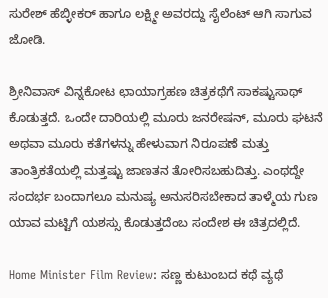ಸುರೇಶ್‌ ಹೆಬ್ಳೀಕರ್‌ ಹಾಗೂ ಲಕ್ಷ್ಮೀ ಅವರದ್ದು ಸೈಲೆಂಟ್‌ ಆಗಿ ಸಾಗುವ ಜೋಡಿ.

ಶ್ರೀನಿವಾಸ್‌ ವಿನ್ನಕೋಟ ಛಾಯಾಗ್ರಹಣ ಚಿತ್ರಕಥೆಗೆ ಸಾಕಷ್ಟುಸಾಥ್‌ ಕೊಡುತ್ತದೆ. ಒಂದೇ ದಾರಿಯಲ್ಲಿ ಮೂರು ಜನರೇಷನ್‌, ಮೂರು ಘಟನೆ ಅಥವಾ ಮೂರು ಕತೆಗಳನ್ನು ಹೇಳುವಾಗ ನಿರೂಪಣೆ ಮತ್ತು ತಾಂತ್ರಿಕತೆಯಲ್ಲಿ ಮತ್ತಷ್ಟು ಜಾಣತನ ತೋರಿಸಬಹುದಿತ್ತು. ಎಂಥದ್ದೇ ಸಂದರ್ಭ ಬಂದಾಗಲೂ ಮನುಷ್ಯ ಅನುಸರಿಸಬೇಕಾದ ತಾಳ್ಮೆಯ ಗುಣ ಯಾವ ಮಟ್ಟಿಗೆ ಯಶಸ್ಸು ಕೊಡುತ್ತದೆಂಬ ಸಂದೇಶ ಈ ಚಿತ್ರದಲ್ಲಿದೆ.

Home Minister Film Review: ಸಣ್ಣ ಕುಟುಂಬದ ಕಥೆ ವ್ಯಥೆ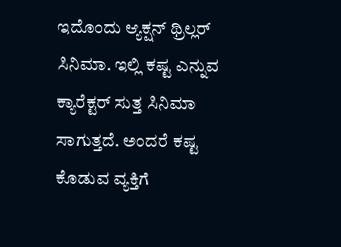ಇದೊಂದು ಆ್ಯಕ್ಷನ್ ಥ್ರಿಲ್ಲರ್ ಸಿನಿಮಾ. ಇಲ್ಲಿ ಕಷ್ಟ ಎನ್ನುವ ಕ್ಯಾರೆಕ್ಟರ್ ಸುತ್ತ ಸಿನಿಮಾ ಸಾಗುತ್ತದೆ. ಅಂದರೆ ಕಷ್ಟ ಕೊಡುವ ವ್ಯಕ್ತಿಗೆ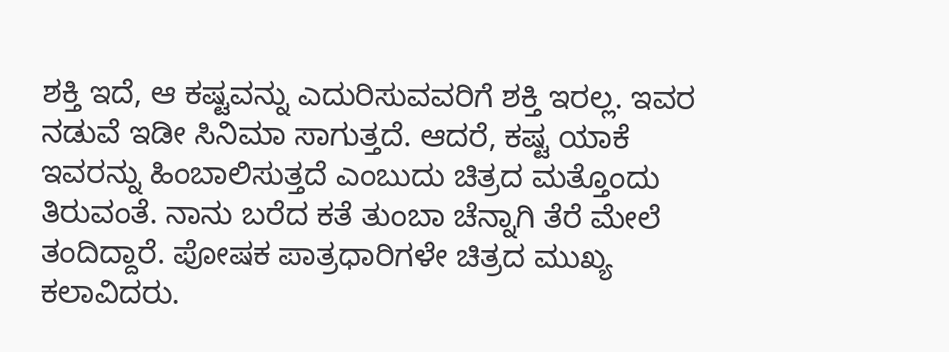ಶಕ್ತಿ ಇದೆ, ಆ ಕಷ್ಟವನ್ನು ಎದುರಿಸುವವರಿಗೆ ಶಕ್ತಿ ಇರಲ್ಲ. ಇವರ ನಡುವೆ ಇಡೀ ಸಿನಿಮಾ ಸಾಗುತ್ತದೆ. ಆದರೆ, ಕಷ್ಟ ಯಾಕೆ ಇವರನ್ನು ಹಿಂಬಾಲಿಸುತ್ತದೆ ಎಂಬುದು ಚಿತ್ರದ ಮತ್ತೊಂದು ತಿರುವಂತೆ. ನಾನು ಬರೆದ ಕತೆ ತುಂಬಾ ಚೆನ್ನಾಗಿ ತೆರೆ ಮೇಲೆ ತಂದಿದ್ದಾರೆ. ಪೋಷಕ ಪಾತ್ರಧಾರಿಗಳೇ ಚಿತ್ರದ ಮುಖ್ಯ ಕಲಾವಿದರು.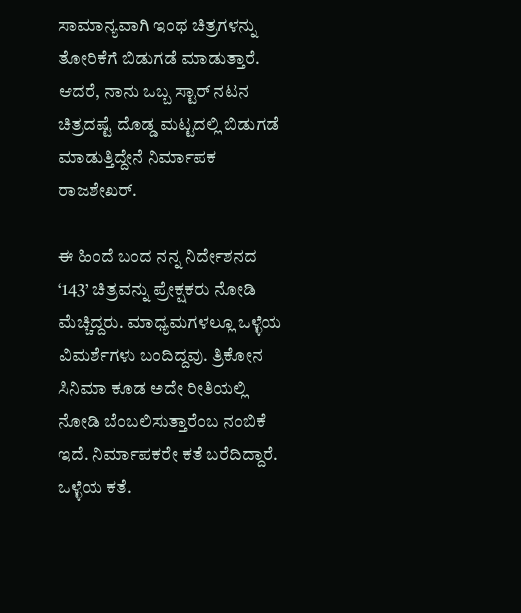ಸಾಮಾನ್ಯವಾಗಿ ಇಂಥ ಚಿತ್ರಗಳನ್ನು ತೋರಿಕೆಗೆ ಬಿಡುಗಡೆ ಮಾಡುತ್ತಾರೆ. ಆದರೆ, ನಾನು ಒಬ್ಬ ಸ್ಟಾರ್ ನಟನ ಚಿತ್ರದಷ್ಟೆ ದೊಡ್ಡ ಮಟ್ಟದಲ್ಲಿ ಬಿಡುಗಡೆ ಮಾಡುತ್ತಿದ್ದೇನೆ ನಿರ್ಮಾಪಕ ರಾಜಶೇಖರ್.

ಈ ಹಿಂದೆ ಬಂದ ನನ್ನ ನಿರ್ದೇಶನದ ‘143’ ಚಿತ್ರವನ್ನು ಪ್ರೇಕ್ಷಕರು ನೋಡಿ ಮೆಚ್ಚಿದ್ದರು. ಮಾಧ್ಯಮಗಳಲ್ಲೂ ಒಳ್ಳೆಯ ವಿಮರ್ಶೆಗಳು ಬಂದಿದ್ದವು. ತ್ರಿಕೋನ ಸಿನಿಮಾ ಕೂಡ ಅದೇ ರೀತಿಯಲ್ಲಿ ನೋಡಿ ಬೆಂಬಲಿಸುತ್ತಾರೆಂಬ ನಂಬಿಕೆ ಇದೆ. ನಿರ್ಮಾಪಕರೇ ಕತೆ ಬರೆದಿದ್ದಾರೆ. ಒಳ್ಳೆಯ ಕತೆ.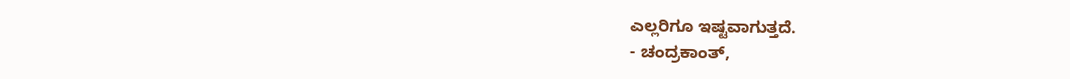ಎಲ್ಲರಿಗೂ ಇಷ್ಟವಾಗುತ್ತದೆ.
- ಚಂದ್ರಕಾಂತ್‌,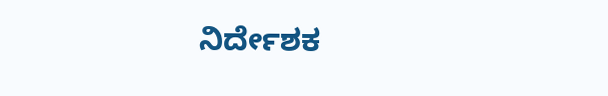ನಿರ್ದೇಶಕ